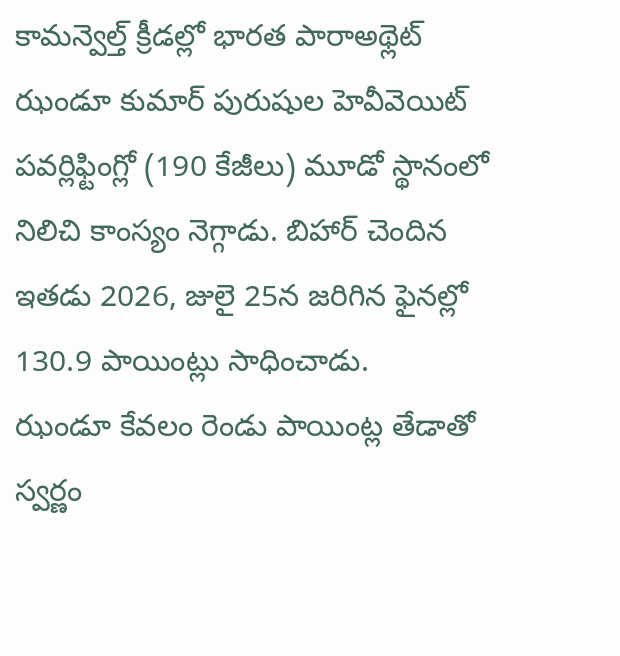కామన్వెల్త్ క్రీడల్లో భారత పారాఅథ్లెట్ ఝండూ కుమార్ పురుషుల హెవీవెయిట్ పవర్లిఫ్టింగ్లో (190 కేజీలు) మూడో స్థానంలో నిలిచి కాంస్యం నెగ్గాడు. బిహార్ చెందిన ఇతడు 2026, జులై 25న జరిగిన ఫైనల్లో 130.9 పాయింట్లు సాధించాడు.
ఝండూ కేవలం రెండు పాయింట్ల తేడాతో స్వర్ణం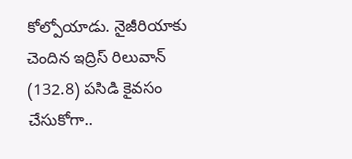కోల్పోయాడు. నైజీరియాకు చెందిన ఇద్రిస్ రిలువాన్ (132.8) పసిడి కైవసం చేసుకోగా..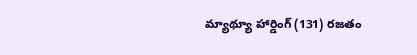మ్యాథ్యూ హార్డింగ్ (131) రజతం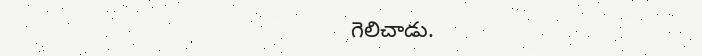గెలిచాడు.